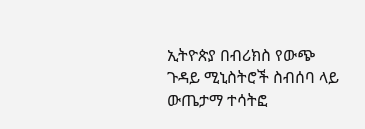ኢትዮጵያ በብሪክስ የውጭ ጉዳይ ሚኒስትሮች ስብሰባ ላይ ውጤታማ ተሳትፎ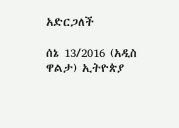አድርጋለች

ሰኔ 13/2016 (አዲስ ዋልታ) ኢትዮጵያ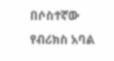በሶስተኛው የብሪክስ አባል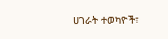ሀገራት ተወካዮች፣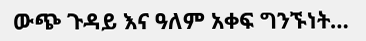ውጭ ጉዳይ እና ዓለም አቀፍ ግንኙነት…